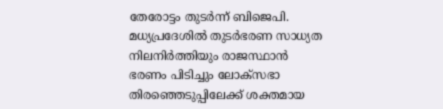തേരോട്ടം തുടർന്ന് ബിജെപി. മധ്യപ്രദേശിൽ തുടർഭരണ സാധ്യത നിലനിർത്തിയും രാജസ്ഥാൻ ഭരണം പിടിച്ചും ലോക്സഭാ തിരഞ്ഞെടുപ്പിലേക്ക് ശക്തമായ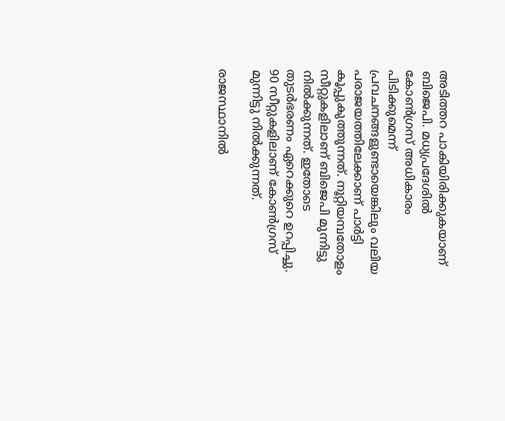അടിത്തറ പാകിയിരിക്കുകയാണ് ബിജെപി. മധ്യപ്രദേശിൽ കോൺഗ്രസ് അധികാരം പിടിക്കുമെന്ന് പ്രവചനങ്ങളുണ്ടായെങ്കിലും വലിയ പരാജയത്തിലേക്കാണ് പാർട്ടി കൂപ്പുകുത്തുന്നത്. നൂറ്റിയമ്പതോളം സീറ്റുകളിലാണ് ബിജെപി മുന്നിട്ടു നിൽക്കുന്നത്. ഇതോടെ തുടർഭരണം ഏറെക്കുറെ ഉറപ്പിച്ചു. 90 സീറ്റുകളിലാണ് കോൺഗ്രസ് മുന്നിട്ടു നിൽക്കുന്നത്.

രാജസ്ഥാനിൽ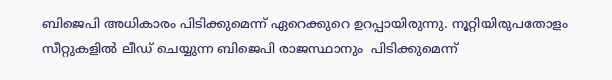ബിജെപി അധികാരം പിടിക്കുമെന്ന് ഏറെക്കുറെ ഉറപ്പായിരുന്നു. നൂറ്റിയിരുപതോളം സീറ്റുകളിൽ ലീഡ് ചെയ്യുന്ന ബിജെപി രാജസ്ഥാനും  പിടിക്കുമെന്ന്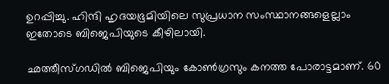ഉറപ്പിച്ചു. ഹിന്ദി ഹൃദയഭൂമിയിലെ സുപ്രധാന സംസ്ഥാനങ്ങളെല്ലാം ഇതോടെ ബിജെപിയുടെ കീഴിലായി.

ഛത്തീസ്ഗഡിൽ ബിജെപിയും കോൺഗ്രസും കനത്ത പോരാട്ടമാണ്. 60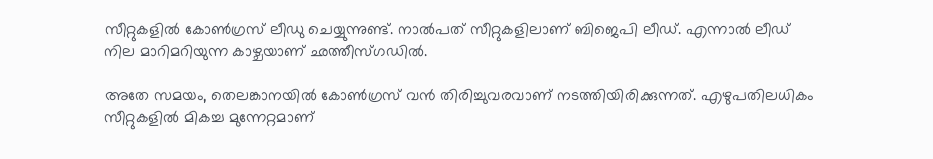സീറ്റുകളിൽ കോൺഗ്രസ് ലീഡു ചെയ്യുന്നുണ്ട്. നാൽപത് സീറ്റുകളിലാണ് ബിജെപി ലീഡ്. എന്നാൽ ലീഡ് നില മാറിമറിയുന്ന കാഴ്ചയാണ് ഛത്തീസ്ഗഡിൽ.

അതേ സമയം, തെലങ്കാനയിൽ കോൺഗ്രസ് വൻ തിരിച്ചുവരവാണ് നടത്തിയിരിക്കുന്നത്. എഴുപതിലധികം സീറ്റുകളിൽ മികച്ച മുന്നേറ്റമാണ്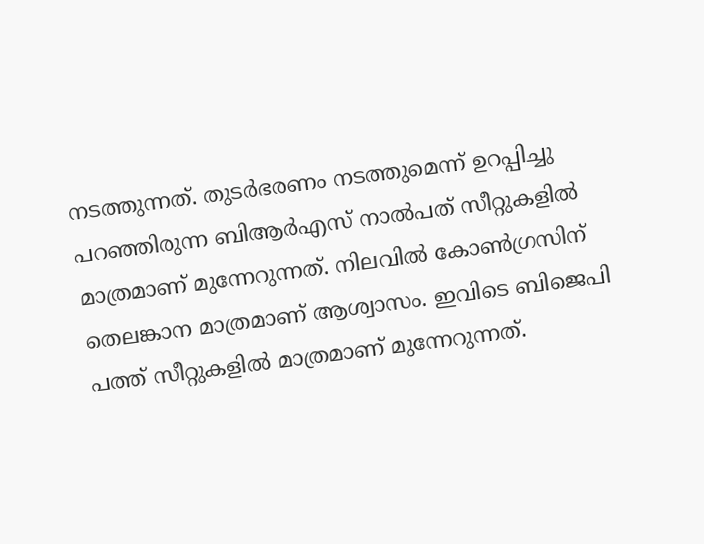നടത്തുന്നത്. തുടർഭരണം നടത്തുമെന്ന് ഉറപ്പിച്ചു പറഞ്ഞിരുന്ന ബിആർഎസ് നാൽപത് സീറ്റുകളിൽ മാത്രമാണ് മുന്നേറുന്നത്. നിലവിൽ കോൺഗ്രസിന് തെലങ്കാന മാത്രമാണ് ആശ്വാസം. ഇവിടെ ബിജെപി പത്ത് സീറ്റുകളിൽ മാത്രമാണ് മുന്നേറുന്നത്.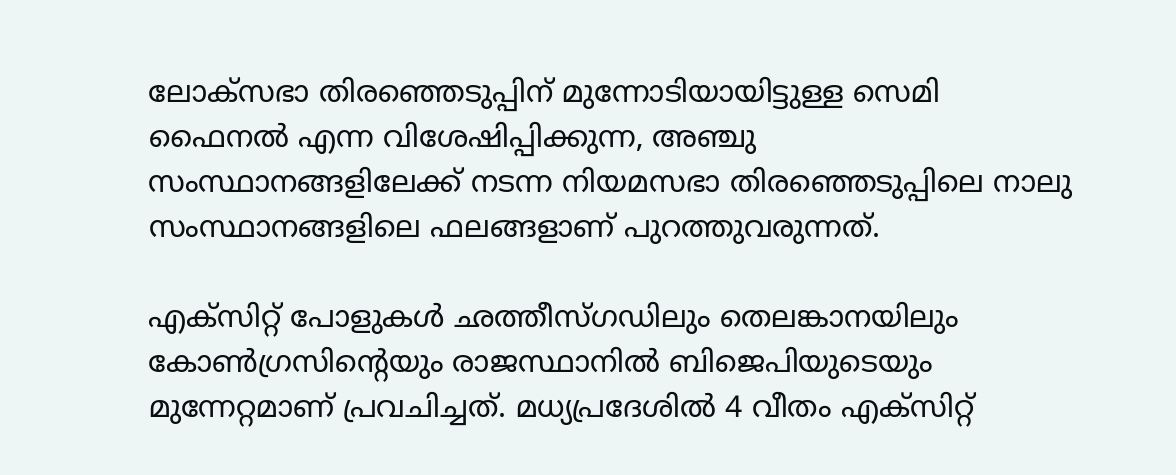ലോക്‌സഭാ തിരഞ്ഞെടുപ്പിന് മുന്നോടിയായിട്ടുള്ള സെമി ഫൈനൽ എന്ന വിശേഷിപ്പിക്കുന്ന, അഞ്ചു സംസ്ഥാനങ്ങളിലേക്ക് നടന്ന നിയമസഭാ തിരഞ്ഞെടുപ്പിലെ നാലു സംസ്ഥാനങ്ങളിലെ ഫലങ്ങളാണ് പുറത്തുവരുന്നത്.

എക്സിറ്റ് പോളുകൾ ഛത്തീസ്ഗഡിലും തെലങ്കാനയിലും കോൺഗ്രസിന്റെയും രാജസ്ഥാനിൽ ബിജെപിയുടെയും മുന്നേറ്റമാണ് പ്രവചിച്ചത്. മധ്യപ്രദേശിൽ 4 വീതം എക്സിറ്റ്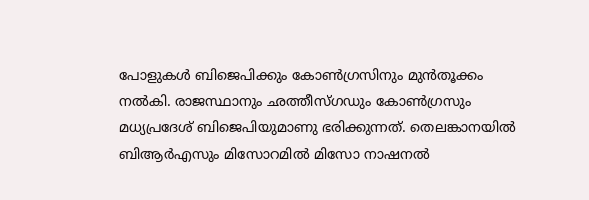പോളുകൾ ബിജെപിക്കും കോൺഗ്രസിനും മുൻതൂക്കം നൽകി. രാജസ്ഥാനും ഛത്തീസ്ഗഡും കോൺഗ്രസും മധ്യപ്രദേശ് ബിജെപിയുമാണു ഭരിക്കുന്നത്. തെലങ്കാനയിൽ ബിആർഎസും മിസോറമിൽ മിസോ നാഷനൽ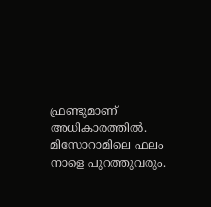ഫ്രണ്ടുമാണ് അധികാരത്തില്‍. മിസോറാമിലെ ഫലം നാളെ പുറത്തുവരും.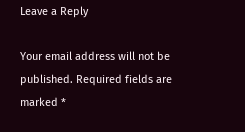Leave a Reply

Your email address will not be published. Required fields are marked *